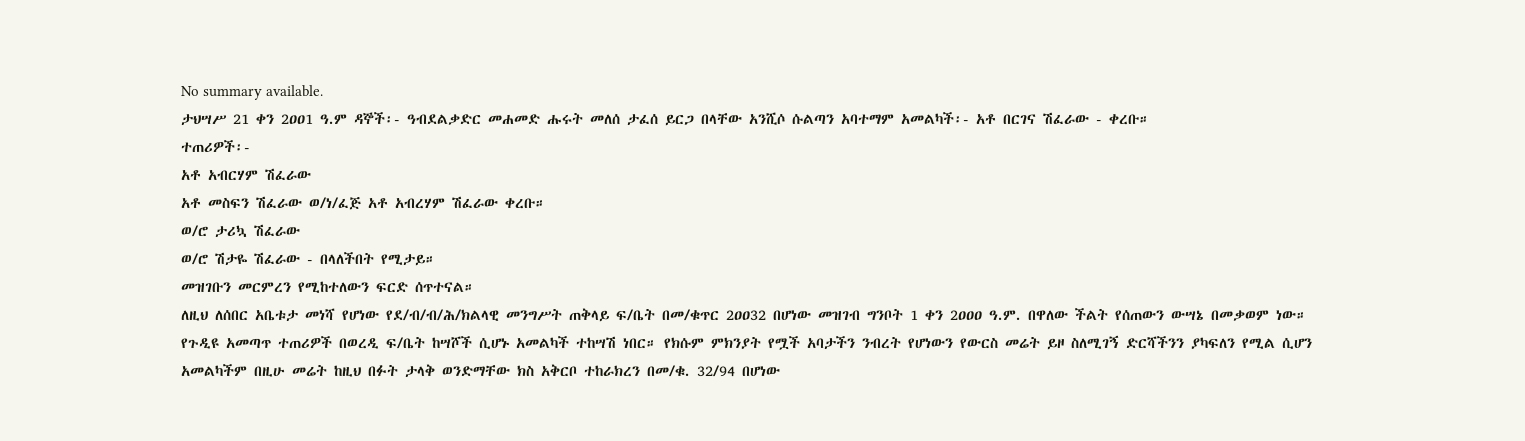No summary available.
ታህሣሥ 21 ቀን 2ዐዐ1 ዓ.ም ዳኞች፡- ዓብደልቃድር መሐመድ ሑሩት መለሰ ታፈሰ ይርጋ በላቸው አንሺሶ ሱልጣን አባተማም አመልካች፡- አቶ በርገና ሽፈራው - ቀረቡ።
ተጠሪዎች፡-
አቶ አብርሃም ሽፈራው
አቶ መስፍን ሽፈራው ወ/ነ/ፈጅ አቶ አብረሃም ሽፈራው ቀረቡ።
ወ/ሮ ታሪኳ ሽፈራው
ወ/ሮ ሽታዬ ሽፈራው - በላለችበት የሚታይ።
መዝገቡን መርምረን የሚከተለውን ፍርድ ሰጥተናል።
ለዚህ ለሰበር አቤቱታ መነሻ የሆነው የደ/ብ/ብ/ሕ/ክልላዊ መንግሥት ጠቅላይ ፍ/ቤት በመ/ቁጥር 2ዐዐ32 በሆነው መዝገብ ግንቦት 1 ቀን 2ዐዐዐ ዓ.ም. በዋለው ችልት የሰጠውን ውሣኔ በመቃወም ነው።
የጉዲዩ አመጣጥ ተጠሪዎች በወረዲ ፍ/ቤት ከሣሾች ሲሆኑ አመልካች ተከሣሽ ነበር። የክሱም ምክንያት የሟች አባታችን ንብረት የሆነውን የውርስ መሬት ይዞ ስለሚገኝ ድርሻችንን ያካፍለን የሚል ሲሆን አመልካችም በዚሁ መሬት ከዚህ በፉት ታላቅ ወንድማቸው ክስ አቅርቦ ተከራክረን በመ/ቁ. 32/94 በሆነው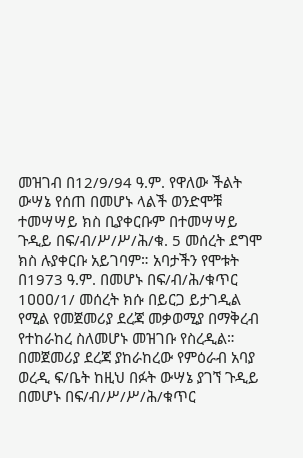መዝገብ በ12/9/94 ዓ.ም. የዋለው ችልት ውሣኔ የሰጠ በመሆኑ ላልች ወንድሞቹ ተመሣሣይ ክስ ቢያቀርቡም በተመሣሣይ ጉዲይ በፍ/ብ/ሥ/ሥ/ሕ/ቁ. 5 መሰረት ደግሞ ክስ ሉያቀርቡ አይገባም። አባታችን የሞቱት በ1973 ዓ.ም. በመሆኑ በፍ/ብ/ሕ/ቁጥር 1ዐዐዐ/1/ መሰረት ክሱ በይርጋ ይታገዲል የሚል የመጀመሪያ ደረጃ መቃወሚያ በማቅረብ የተከራከረ ስለመሆኑ መዝገቡ የስረዲል። በመጀመሪያ ደረጃ ያከራከረው የምዕራብ አባያ ወረዲ ፍ/ቤት ከዚህ በፉት ውሣኔ ያገኘ ጉዲይ በመሆኑ በፍ/ብ/ሥ/ሥ/ሕ/ቁጥር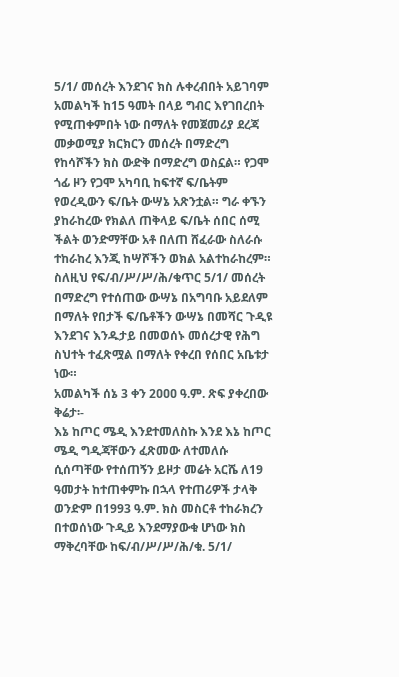5/1/ መሰረት እንደገና ክስ ሉቀረብበት አይገባም አመልካች ከ15 ዓመት በላይ ግብር እየገበረበት የሚጠቀምበት ነው በማለት የመጀመሪያ ደረጃ መቃወሚያ ክርክርን መሰረት በማድረግ የከሳሾችን ክስ ውድቅ በማድረግ ወስኗል። የጋሞ ጎፊ ዞን የጋሞ አካባቢ ከፍተኛ ፍ/ቤትም የወረዲውን ፍ/ቤት ውሣኔ አጽንቷል። ግራ ቀኙን ያከራከረው የክልለ ጠቅላይ ፍ/ቤት ሰበር ሰሚ ችልት ወንድማቸው አቶ በለጠ ሸፈራው ስለራሱ ተከራከረ እንጂ ከሣሾችን ወክል አልተከራከረም። ስለዚህ የፍ/ብ/ሥ/ሥ/ሕ/ቁጥር 5/1/ መሰረት በማድረግ የተሰጠው ውሣኔ በአግባቡ አይደለም በማለት የበታች ፍ/ቤቶችን ውሣኔ በመሻር ጉዲዩ እንደገና እንዱታይ በመወሰኑ መሰረታዊ የሕግ ስህተት ተፈጽሟል በማለት የቀረበ የሰበር አቤቱታ ነው።
አመልካች ሰኔ 3 ቀን 2ዐዐዐ ዓ.ም. ጽፍ ያቀረበው ቅሬታ፡-
እኔ ከጦር ሜዲ እንደተመለስኩ እንደ እኔ ከጦር ሜዲ ግዲጃቸውን ፈጽመው ለተመለሱ ሲሰጣቸው የተሰጠኝን ይዞታ መሬት አርሼ ለ19 ዓመታት ከተጠቀምኩ በኋላ የተጠሪዎች ታላቅ ወንድም በ1993 ዓ.ም. ክስ መስርቶ ተከራክረን በተወሰነው ጉዲይ እንደማያውቁ ሆነው ክስ ማቅረባቸው ከፍ/ብ/ሥ/ሥ/ሕ/ቁ. 5/1/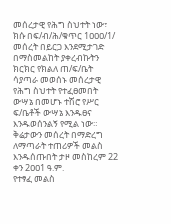መሰረታዊ የሕግ ስህተት ነው፣
ክሱ በፍ/ብ/ሕ/ቁጥር 1ዐዐዐ/1/ መሰረት በይርጋ እንደሚታገድ በማስመልከት ያቀረብኩትን ክርክር የክልለ ጠ/ፍ/ቤት ሳያጣራ መወሰኑ መሰረታዊ የሕግ ስህተት የተፈፀመበት ውሣኔ በመሆኑ ተሽሮ የሥር ፍ/ቤቶች ውሣኔ እንዱፀና እንዱወሰንልኝ የሚል ነው።
ቅሬታውን መሰረት በማድረግ ለማጣራት ተጠሪዎች መልስ እንዱሰጡበት ታዞ መስከረም 22 ቀን 2ዐዐ1 ዓ.ም.
የተፃፈ መልስ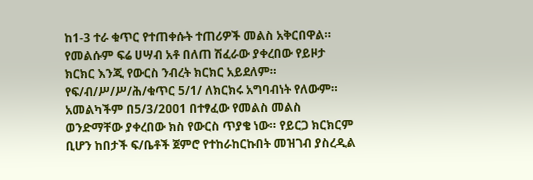ከ1-3 ተራ ቁጥር የተጠቀሱት ተጠሪዎች መልስ አቅርበዋል። የመልሱም ፍሬ ሀሣብ አቶ በለጠ ሽፈራው ያቀረበው የይዞታ ክርክር እንጂ የውርስ ንብረት ክርክር አይደለም። የፍ/ብ/ሥ/ሥ/ሕ/ቁጥር 5/1/ ለክርክሩ አግባብነት የለውም።
አመልካችም በ5/3/2ዐዐ1 በተፃፈው የመልስ መልስ ወንድማቸው ያቀረበው ክስ የውርስ ጥያቄ ነው። የይርጋ ክርክርም ቢሆን ከበታች ፍ/ቤቶች ጀምሮ የተከራከርኩበት መዝገብ ያስረዲል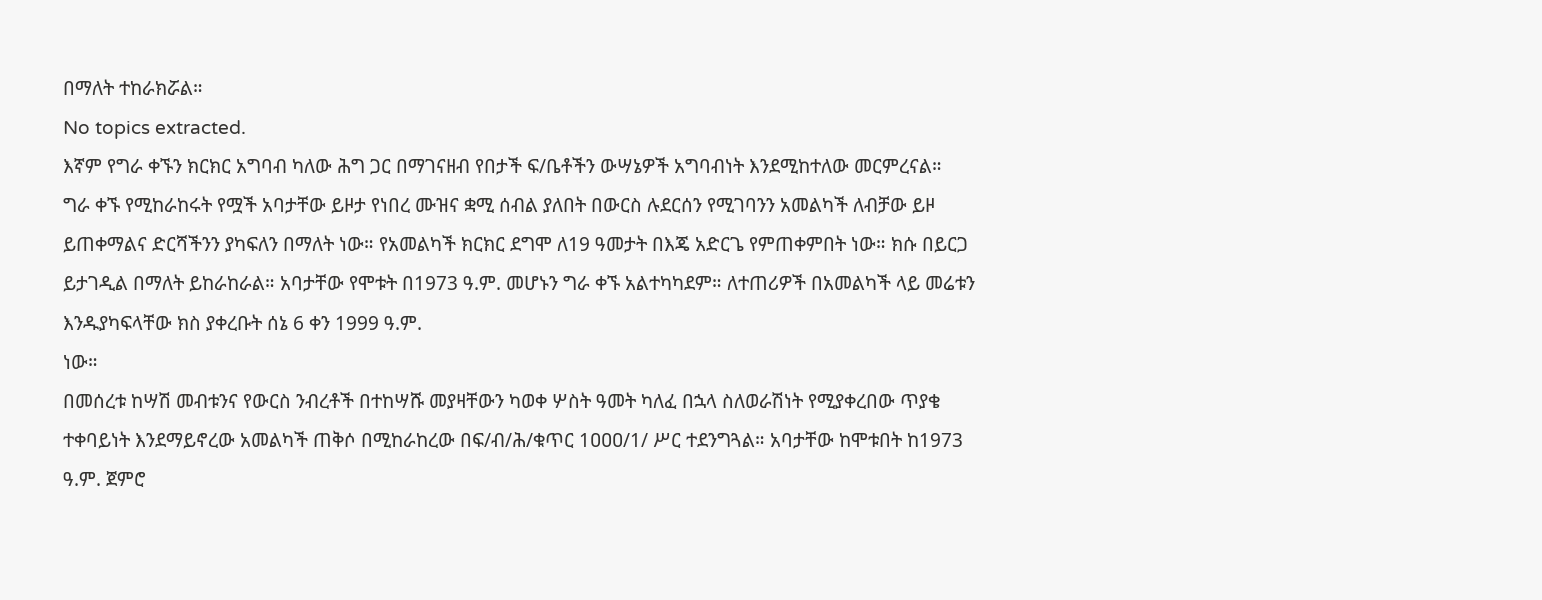በማለት ተከራክሯል።
No topics extracted.
እኛም የግራ ቀኙን ክርክር አግባብ ካለው ሕግ ጋር በማገናዘብ የበታች ፍ/ቤቶችን ውሣኔዎች አግባብነት እንደሚከተለው መርምረናል።
ግራ ቀኙ የሚከራከሩት የሟች አባታቸው ይዞታ የነበረ ሙዝና ቋሚ ሰብል ያለበት በውርስ ሉደርሰን የሚገባንን አመልካች ለብቻው ይዞ ይጠቀማልና ድርሻችንን ያካፍለን በማለት ነው። የአመልካች ክርክር ደግሞ ለ19 ዓመታት በእጄ አድርጌ የምጠቀምበት ነው። ክሱ በይርጋ ይታገዲል በማለት ይከራከራል። አባታቸው የሞቱት በ1973 ዓ.ም. መሆኑን ግራ ቀኙ አልተካካደም። ለተጠሪዎች በአመልካች ላይ መሬቱን እንዱያካፍላቸው ክስ ያቀረቡት ሰኔ 6 ቀን 1999 ዓ.ም.
ነው።
በመሰረቱ ከሣሽ መብቱንና የውርስ ንብረቶች በተከሣሹ መያዛቸውን ካወቀ ሦስት ዓመት ካለፈ በኋላ ስለወራሽነት የሚያቀረበው ጥያቄ ተቀባይነት እንደማይኖረው አመልካች ጠቅሶ በሚከራከረው በፍ/ብ/ሕ/ቁጥር 1ዐዐዐ/1/ ሥር ተደንግጓል። አባታቸው ከሞቱበት ከ1973 ዓ.ም. ጀምሮ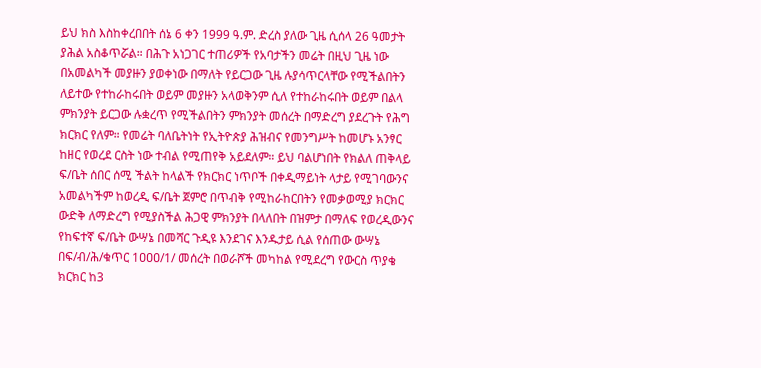ይህ ክስ እስከቀረበበት ሰኔ 6 ቀን 1999 ዓ.ም. ድረስ ያለው ጊዜ ሲሰላ 26 ዓመታት ያሕል አስቆጥሯል። በሕጉ አነጋገር ተጠሪዎች የአባታችን መሬት በዚህ ጊዜ ነው በአመልካች መያዙን ያወቀነው በማለት የይርጋው ጊዜ ሉያሳጥርላቸው የሚችልበትን ለይተው የተከራከሩበት ወይም መያዙን አላወቅንም ሲለ የተከራከሩበት ወይም በልላ ምክንያት ይርጋው ሉቋረጥ የሚችልበትን ምክንያት መሰረት በማድረግ ያደረጉት የሕግ ክርክር የለም። የመሬት ባለቤትነት የኢትዮጵያ ሕዝብና የመንግሥት ከመሆኑ አንፃር ከዘር የወረደ ርስት ነው ተብል የሚጠየቅ አይደለም። ይህ ባልሆነበት የክልለ ጠቅላይ ፍ/ቤት ሰበር ሰሚ ችልት ከላልች የክርክር ነጥቦች በቀዲማይነት ላታይ የሚገባውንና አመልካችም ከወረዲ ፍ/ቤት ጀምሮ በጥብቅ የሚከራከርበትን የመቃወሚያ ክርክር ውድቅ ለማድረግ የሚያስችል ሕጋዊ ምክንያት በላለበት በዝምታ በማለፍ የወረዲውንና የከፍተኛ ፍ/ቤት ውሣኔ በመሻር ጉዲዩ እንደገና እንዱታይ ሲል የሰጠው ውሣኔ በፍ/ብ/ሕ/ቁጥር 1ዐዐዐ/1/ መሰረት በወራሾች መካከል የሚደረግ የውርስ ጥያቄ ክርክር ከ3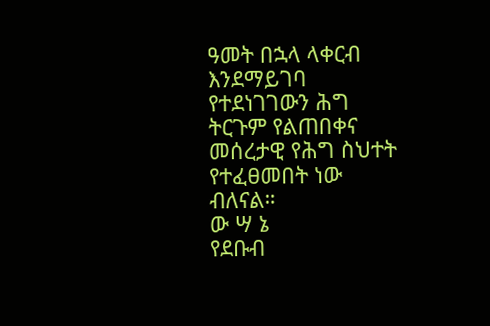ዓመት በኋላ ላቀርብ እንደማይገባ የተደነገገውን ሕግ ትርጉም የልጠበቀና መሰረታዊ የሕግ ስህተት የተፈፀመበት ነው ብለናል።
ው ሣ ኔ
የደቡብ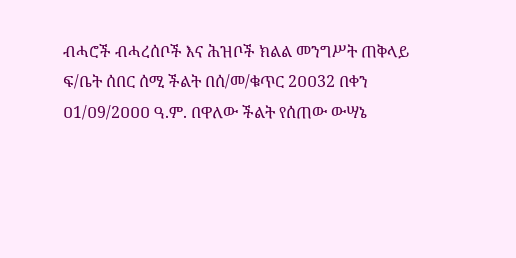ብሓሮች ብሓረሰቦች እና ሕዝቦች ክልል መንግሥት ጠቅላይ ፍ/ቤት ሰበር ሰሚ ችልት በሰ/መ/ቁጥር 2ዐዐ32 በቀን ዐ1/ዐ9/2ዐዐዐ ዓ.ም. በዋለው ችልት የሰጠው ውሣኔ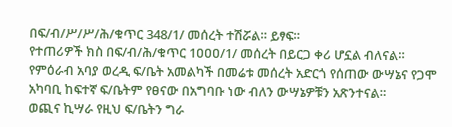በፍ/ብ/ሥ/ሥ/ሕ/ቁጥር 348/1/ መሰረት ተሽሯል። ይፃፍ።
የተጠሪዎች ክስ በፍ/ብ/ሕ/ቁጥር 1ዐዐዐ/1/ መሰረት በይርጋ ቀሪ ሆኗል ብለናል።
የምዕራብ አባያ ወረዲ ፍ/ቤት አመልካች በመሬቱ መሰረት አድርጎ የሰጠው ውሣኔና የጋሞ አካባቢ ከፍተኛ ፍ/ቤትም የፀናው በአግባቡ ነው ብለን ውሣኔዎቹን አጽንተናል።
ወጪና ኪሣራ የዚህ ፍ/ቤትን ግራ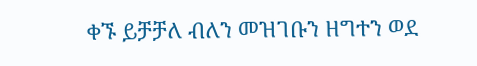ቀኙ ይቻቻለ ብለን መዝገቡን ዘግተን ወደ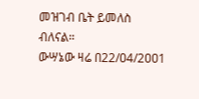መዝገብ ቤት ይመለስ ብለናል።
ውሣኔው ዛሬ በ22/ዐ4/2ዐዐ1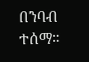በንባብ ተሰማ።